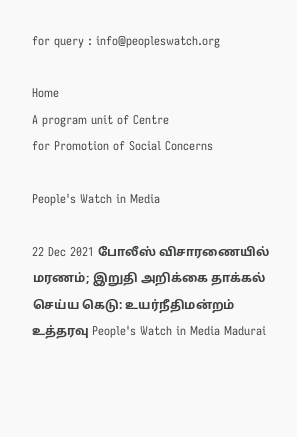for query : info@peopleswatch.org

Home
A program unit of Centre
for Promotion of Social Concerns

People's Watch in Media

22 Dec 2021 போலீஸ் விசாரணையில் மரணம்; இறுதி அறிக்கை தாக்கல் செய்ய கெடு: உயர்நீதிமன்றம் உத்தரவு People's Watch in Media Madurai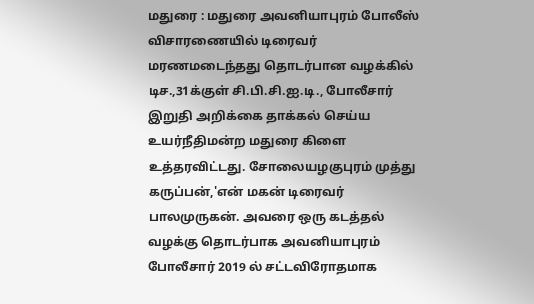மதுரை : மதுரை அவனியாபுரம் போலீஸ் விசாரணையில் டிரைவர் மரணமடைந்தது தொடர்பான வழக்கில் டிச.,31க்குள் சி.பி.சி.ஐ.டி., போலீசார் இறுதி அறிக்கை தாக்கல் செய்ய உயர்நீதிமன்ற மதுரை கிளை உத்தரவிட்டது. சோலையழகுபுரம் முத்து கருப்பன்,'என் மகன் டிரைவர் பாலமுருகன். அவரை ஒரு கடத்தல் வழக்கு தொடர்பாக அவனியாபுரம் போலீசார் 2019 ல் சட்டவிரோதமாக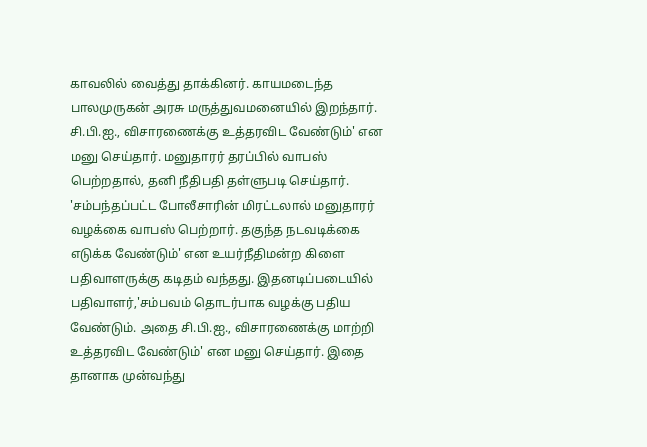காவலில் வைத்து தாக்கினர். காயமடைந்த பாலமுருகன் அரசு மருத்துவமனையில் இறந்தார். சி.பி.ஐ., விசாரணைக்கு உத்தரவிட வேண்டும்' என மனு செய்தார். மனுதாரர் தரப்பில் வாபஸ் பெற்றதால், தனி நீதிபதி தள்ளுபடி செய்தார். 'சம்பந்தப்பட்ட போலீசாரின் மிரட்டலால் மனுதாரர் வழக்கை வாபஸ் பெற்றார். தகுந்த நடவடிக்கை எடுக்க வேண்டும்' என உயர்நீதிமன்ற கிளை பதிவாளருக்கு கடிதம் வந்தது. இதனடிப்படையில் பதிவாளர்,'சம்பவம் தொடர்பாக வழக்கு பதிய வேண்டும். அதை சி.பி.ஐ., விசாரணைக்கு மாற்றி உத்தரவிட வேண்டும்' என மனு செய்தார். இதை தானாக முன்வந்து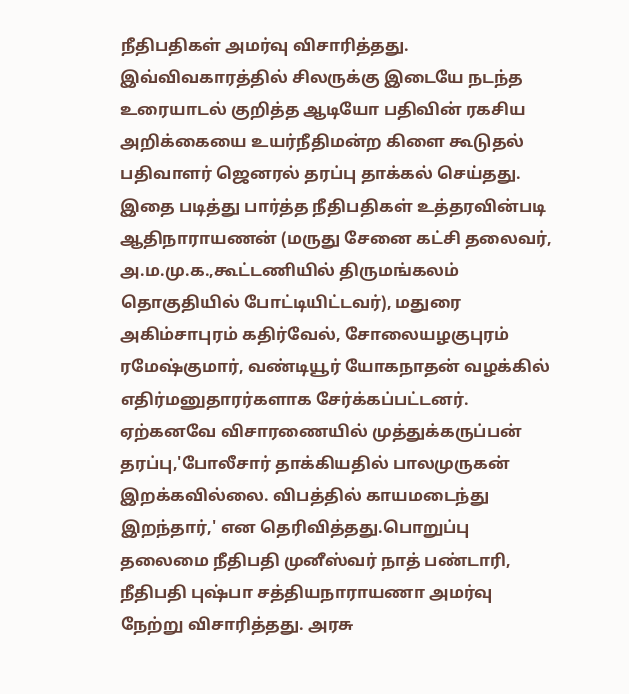நீதிபதிகள் அமர்வு விசாரித்தது. இவ்விவகாரத்தில் சிலருக்கு இடையே நடந்த உரையாடல் குறித்த ஆடியோ பதிவின் ரகசிய அறிக்கையை உயர்நீதிமன்ற கிளை கூடுதல் பதிவாளர் ஜெனரல் தரப்பு தாக்கல் செய்தது. இதை படித்து பார்த்த நீதிபதிகள் உத்தரவின்படி ஆதிநாராயணன் (மருது சேனை கட்சி தலைவர், அ.ம.மு.க.,கூட்டணியில் திருமங்கலம் தொகுதியில் போட்டியிட்டவர்), மதுரை அகிம்சாபுரம் கதிர்வேல், சோலையழகுபுரம் ரமேஷ்குமார், வண்டியூர் யோகநாதன் வழக்கில் எதிர்மனுதாரர்களாக சேர்க்கப்பட்டனர். ஏற்கனவே விசாரணையில் முத்துக்கருப்பன் தரப்பு,'போலீசார் தாக்கியதில் பாலமுருகன் இறக்கவில்லை. விபத்தில் காயமடைந்து இறந்தார்,' என தெரிவித்தது.பொறுப்பு தலைமை நீதிபதி முனீஸ்வர் நாத் பண்டாரி, நீதிபதி புஷ்பா சத்தியநாராயணா அமர்வு நேற்று விசாரித்தது. அரசு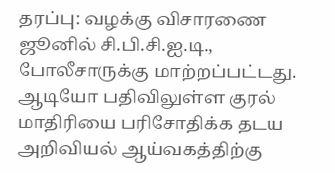தரப்பு: வழக்கு விசாரணை ஜூனில் சி.பி.சி.ஐ.டி., போலீசாருக்கு மாற்றப்பட்டது. ஆடியோ பதிவிலுள்ள குரல் மாதிரியை பரிசோதிக்க தடய அறிவியல் ஆய்வகத்திற்கு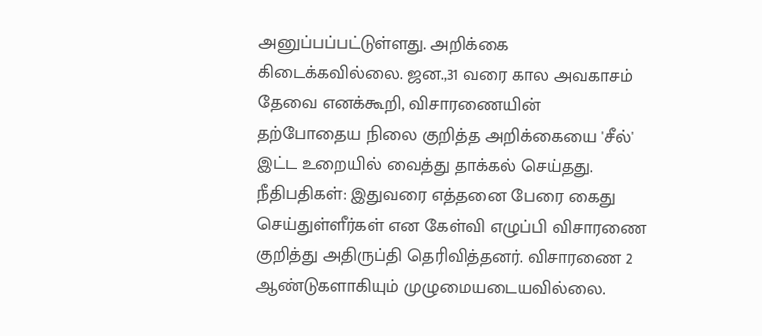அனுப்பப்பட்டுள்ளது. அறிக்கை கிடைக்கவில்லை. ஜன.,31 வரை கால அவகாசம் தேவை எனக்கூறி, விசாரணையின் தற்போதைய நிலை குறித்த அறிக்கையை 'சீல்' இட்ட உறையில் வைத்து தாக்கல் செய்தது. நீதிபதிகள்: இதுவரை எத்தனை பேரை கைது செய்துள்ளீர்கள் என கேள்வி எழுப்பி விசாரணை குறித்து அதிருப்தி தெரிவித்தனர். விசாரணை 2 ஆண்டுகளாகியும் முழுமையடையவில்லை.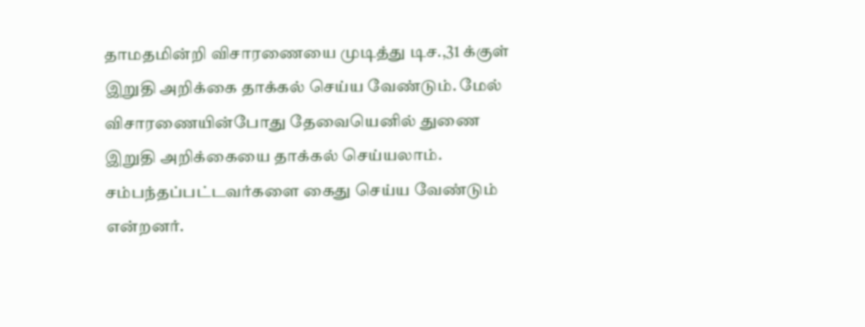தாமதமின்றி விசாரணையை முடித்து டிச.,31 க்குள் இறுதி அறிக்கை தாக்கல் செய்ய வேண்டும். மேல் விசாரணையின்போது தேவையெனில் துணை இறுதி அறிக்கையை தாக்கல் செய்யலாம். சம்பந்தப்பட்டவர்களை கைது செய்ய வேண்டும் என்றனர்.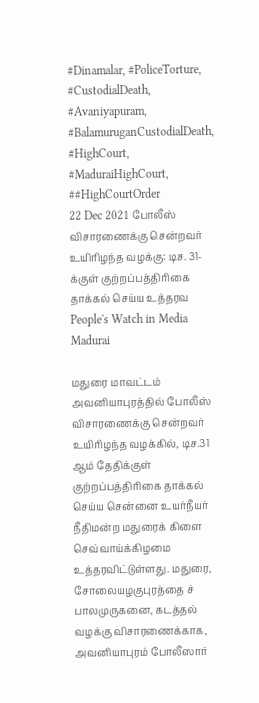#Dinamalar, #PoliceTorture, #CustodialDeath, #Avaniyapuram, #BalamuruganCustodialDeath, #HighCourt, #MaduraiHighCourt, ##HighCourtOrder
22 Dec 2021 போலீஸ் விசாரணைக்கு சென்றவர் உயிரிழந்த வழக்கு: டிச. 31-க்குள் குற்றப்பத்திரிகை தாக்கல் செய்ய உத்தரவ People's Watch in Media Madurai

மதுரை மாவட்டம் அவனியாபுரத்தில் போலீஸ் விசாரணைக்கு சென்றவர் உயிரிழந்த வழக்கில், டிச.31 ஆம் தேதிக்குள் குற்றப்பத்திரிகை தாக்கல் செய்ய சென்னை உயர்நீயர் நீதிமன்ற மதுரைக் கிளை செவ்வாய்க்கிழமை உத்தரவிட்டுள்ளது. மதுரை, சோலையழகுபுரத்தை ச் பாலமுருகனை, கடத்தல் வழக்கு விசாரணைக்காக, அவனியாபுரம் போலீஸார்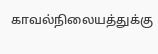காவல்நிலையத்துக்கு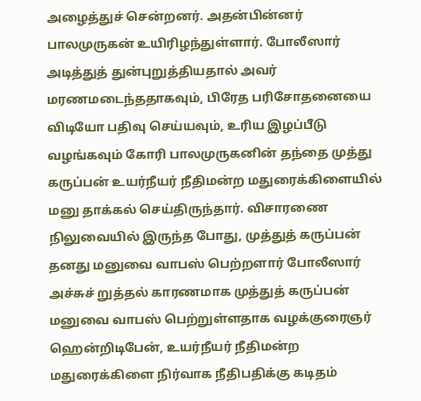அழைத்துச் சென்றனர். அதன்பின்னர் பாலமுருகன் உயிரிழந்துள்ளார். போலீஸார் அடித்துத் துன்புறுத்தியதால் அவர் மரணமடைந்ததாகவும், பிரேத பரிசோதனையை விடியோ பதிவு செய்யவும், உரிய இழப்பீடு வழங்கவும் கோரி பாலமுருகனின் தந்தை முத்து கருப்பன் உயர்நீயர் நீதிமன்ற மதுரைக்கிளையில் மனு தாக்கல் செய்திருந்தார். விசாரணை நிலுவையில் இருந்த போது, முத்துத் கருப்பன் தனது மனுவை வாபஸ் பெற்றளார் போலீஸார் அச்சுச் றுத்தல் காரணமாக முத்துத் கருப்பன் மனுவை வாபஸ் பெற்றுள்ளதாக வழக்குரைஞர் ஹென்றிடிபேன், உயர்நீயர் நீதிமன்ற மதுரைக்கிளை நிர்வாக நீதிபதிக்கு கடிதம்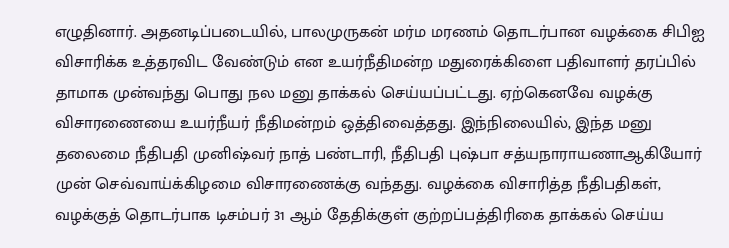எழுதினார். அதனடிப்படையில், பாலமுருகன் மர்ம மரணம் தொடர்பான வழக்கை சிபிஐ விசாரிக்க உத்தரவிட வேண்டும் என உயர்நீதிமன்ற மதுரைக்கிளை பதிவாளர் தரப்பில் தாமாக முன்வந்து பொது நல மனு தாக்கல் செய்யப்பட்டது. ஏற்கெனவே வழக்கு விசாரணையை உயர்நீயர் நீதிமன்றம் ஒத்திவைத்தது. இந்நிலையில், இந்த மனு தலைமை நீதிபதி முனிஷ்வர் நாத் பண்டாரி, நீதிபதி புஷ்பா சத்யநாராயணாஆகியோர் முன் செவ்வாய்க்கிழமை விசாரணைக்கு வந்தது. வழக்கை விசாரித்த நீதிபதிகள், வழக்குத் தொடர்பாக டிசம்பர் 31 ஆம் தேதிக்குள் குற்றப்பத்திரிகை தாக்கல் செய்ய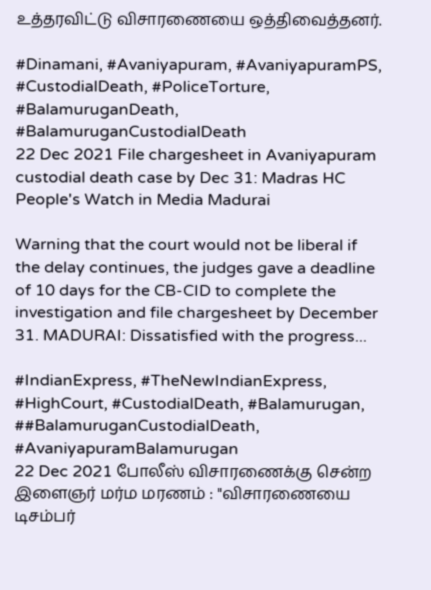உத்தரவிட்டு விசாரணையை ஒத்திவைத்தனர்.

#Dinamani, #Avaniyapuram, #AvaniyapuramPS, #CustodialDeath, #PoliceTorture, #BalamuruganDeath, #BalamuruganCustodialDeath
22 Dec 2021 File chargesheet in Avaniyapuram custodial death case by Dec 31: Madras HC People's Watch in Media Madurai

Warning that the court would not be liberal if the delay continues, the judges gave a deadline of 10 days for the CB-CID to complete the investigation and file chargesheet by December 31. MADURAI: Dissatisfied with the progress...

#IndianExpress, #TheNewIndianExpress, #HighCourt, #CustodialDeath, #Balamurugan, ##BalamuruganCustodialDeath, #AvaniyapuramBalamurugan
22 Dec 2021 போலீஸ் விசாரணைக்கு சென்ற இளைஞர் மர்ம மரணம் : "விசாரணையை டிசம்பர்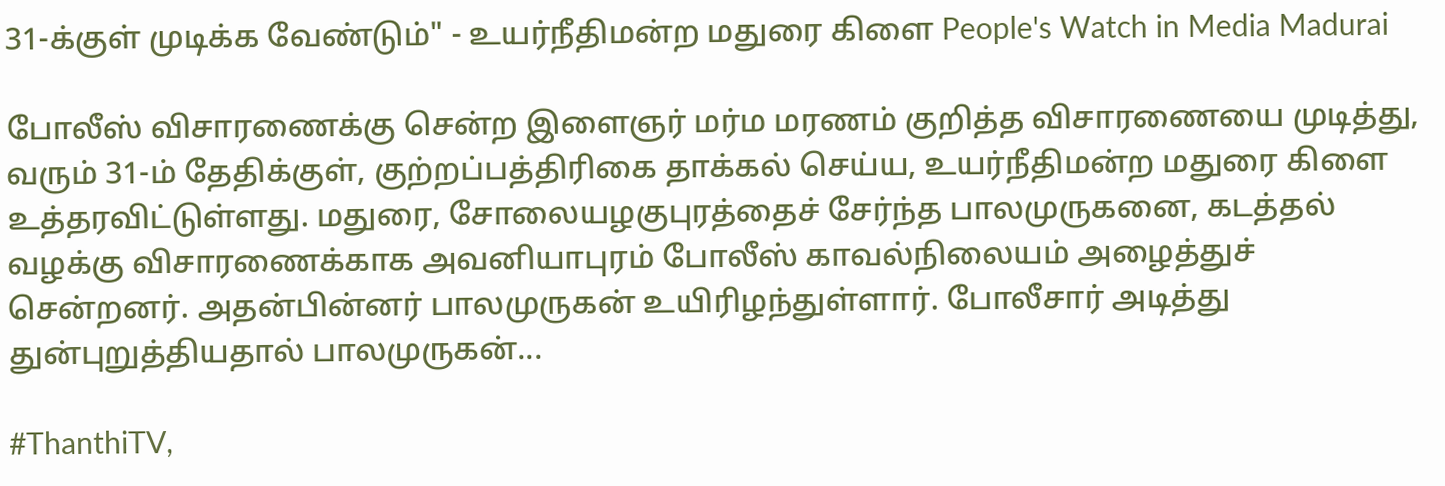31-க்குள் முடிக்க வேண்டும்" - உயர்நீதிமன்ற மதுரை கிளை People's Watch in Media Madurai

போலீஸ் விசாரணைக்கு சென்ற இளைஞர் மர்ம மரணம் குறித்த விசாரணையை முடித்து, வரும் 31-ம் தேதிக்குள், குற்றப்பத்திரிகை தாக்கல் செய்ய, உயர்நீதிமன்ற மதுரை கிளை உத்தரவிட்டுள்ளது. மதுரை, சோலையழகுபுரத்தைச் சேர்ந்த பாலமுருகனை, கடத்தல் வழக்கு விசாரணைக்காக அவனியாபுரம் போலீஸ் காவல்நிலையம் அழைத்துச் சென்றனர். அதன்பின்னர் பாலமுருகன் உயிரிழந்துள்ளார். போலீசார் அடித்து துன்புறுத்தியதால் பாலமுருகன்...

#ThanthiTV,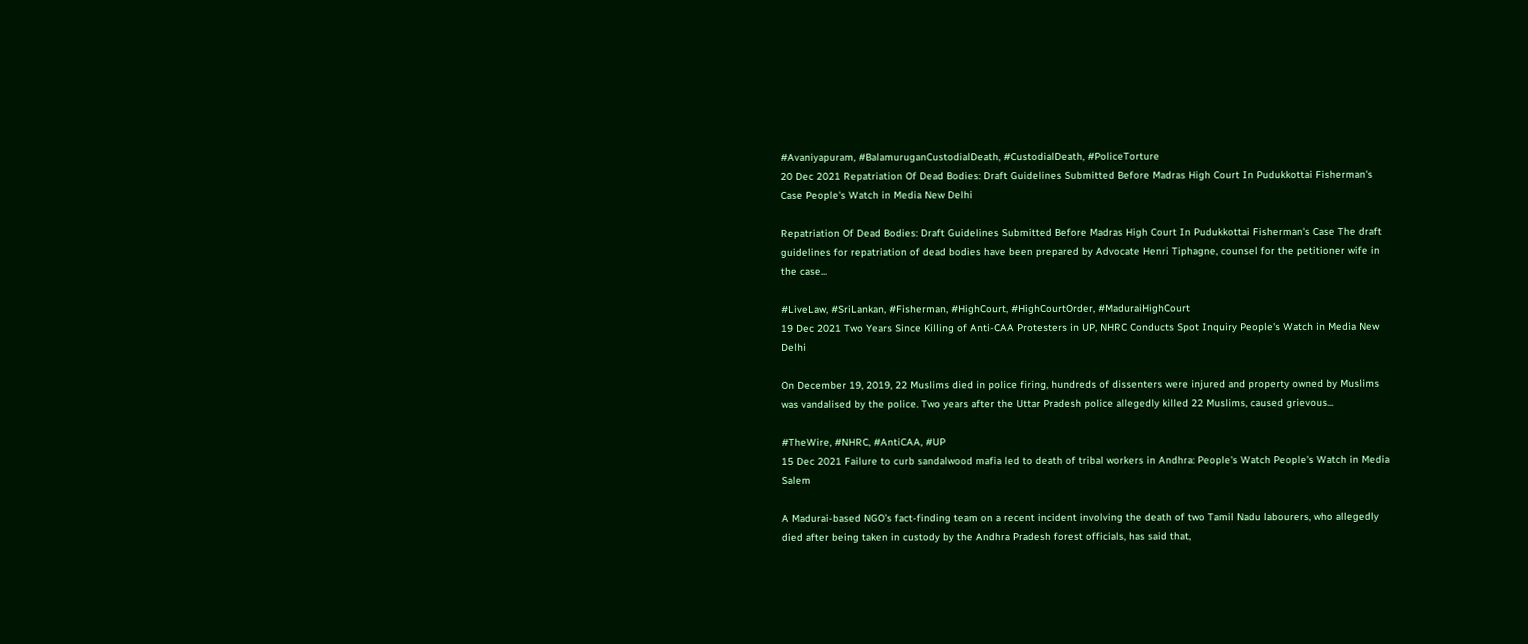#Avaniyapuram, #BalamuruganCustodialDeath, #CustodialDeath, #PoliceTorture
20 Dec 2021 Repatriation Of Dead Bodies: Draft Guidelines Submitted Before Madras High Court In Pudukkottai Fisherman's Case People's Watch in Media New Delhi

Repatriation Of Dead Bodies: Draft Guidelines Submitted Before Madras High Court In Pudukkottai Fisherman's Case The draft guidelines for repatriation of dead bodies have been prepared by Advocate Henri Tiphagne, counsel for the petitioner wife in the case...

#LiveLaw, #SriLankan, #Fisherman, #HighCourt, #HighCourtOrder, #MaduraiHighCourt
19 Dec 2021 Two Years Since Killing of Anti-CAA Protesters in UP, NHRC Conducts Spot Inquiry People's Watch in Media New Delhi

On December 19, 2019, 22 Muslims died in police firing, hundreds of dissenters were injured and property owned by Muslims was vandalised by the police. Two years after the Uttar Pradesh police allegedly killed 22 Muslims, caused grievous...

#TheWire, #NHRC, #AntiCAA, #UP
15 Dec 2021 Failure to curb sandalwood mafia led to death of tribal workers in Andhra: People's Watch People's Watch in Media Salem

A Madurai-based NGO’s fact-finding team on a recent incident involving the death of two Tamil Nadu labourers, who allegedly died after being taken in custody by the Andhra Pradesh forest officials, has said that,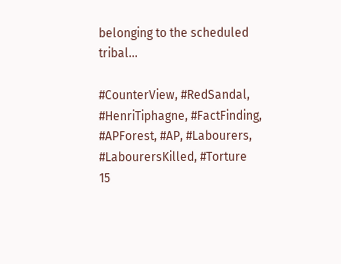belonging to the scheduled tribal...

#CounterView, #RedSandal, #HenriTiphagne, #FactFinding, #APForest, #AP, #Labourers, #LabourersKilled, #Torture
15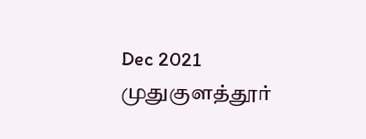Dec 2021 முதுகுளத்தூர்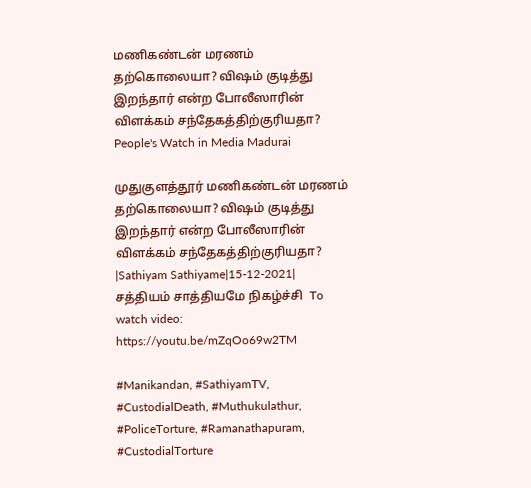மணிகண்டன் மரணம் தற்கொலையா? விஷம் குடித்து இறந்தார் என்ற போலீஸாரின் விளக்கம் சந்தேகத்திற்குரியதா? People's Watch in Media Madurai

முதுகுளத்தூர் மணிகண்டன் மரணம் தற்கொலையா? விஷம் குடித்து இறந்தார் என்ற போலீஸாரின் விளக்கம் சந்தேகத்திற்குரியதா? |Sathiyam Sathiyame|15-12-2021| சத்தியம் சாத்தியமே நிகழ்ச்சி  To watch video: https://youtu.be/mZqOo69w2TM

#Manikandan, #SathiyamTV, #CustodialDeath, #Muthukulathur, #PoliceTorture, #Ramanathapuram, #CustodialTorture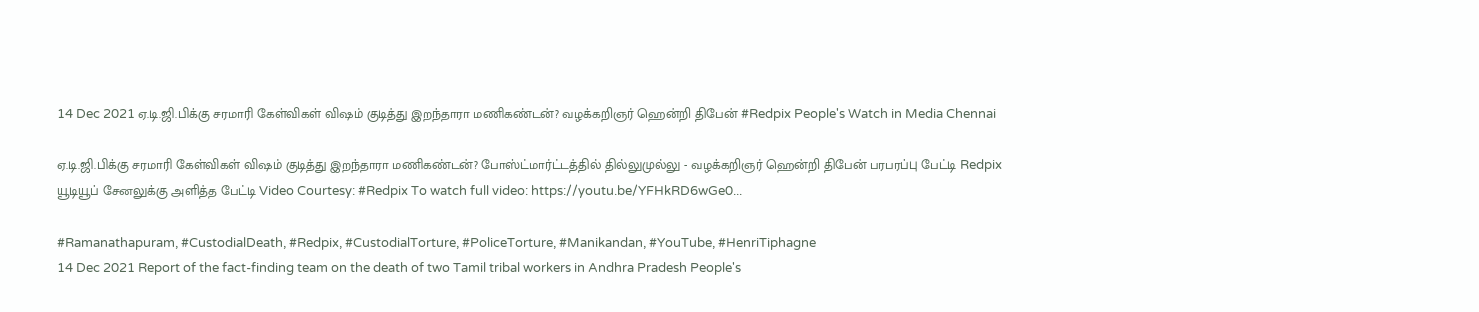14 Dec 2021 ஏ.டி.ஜி.பிக்கு சரமாரி கேள்விகள் விஷம் குடித்து இறந்தாரா மணிகண்டன்? வழக்கறிஞர் ஹென்றி திபேன் #Redpix People's Watch in Media Chennai

ஏ.டி.ஜி.பிக்கு சரமாரி கேள்விகள் விஷம் குடித்து இறந்தாரா மணிகண்டன்? போஸ்ட்மார்ட்டத்தில் தில்லுமுல்லு - வழக்கறிஞர் ஹென்றி திபேன் பரபரப்பு பேட்டி Redpix யூடியூப் சேனலுக்கு அளித்த பேட்டி Video Courtesy: #Redpix To watch full video: https://youtu.be/YFHkRD6wGe0...

#Ramanathapuram, #CustodialDeath, #Redpix, #CustodialTorture, #PoliceTorture, #Manikandan, #YouTube, #HenriTiphagne
14 Dec 2021 Report of the fact-finding team on the death of two Tamil tribal workers in Andhra Pradesh People's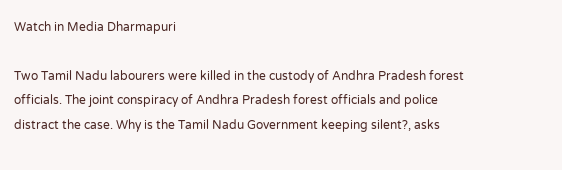Watch in Media Dharmapuri

Two Tamil Nadu labourers were killed in the custody of Andhra Pradesh forest officials. The joint conspiracy of Andhra Pradesh forest officials and police distract the case. Why is the Tamil Nadu Government keeping silent?, asks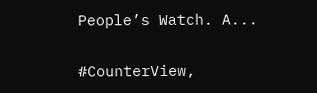People’s Watch. A...

#CounterView,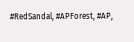#RedSandal, #APForest, #AP,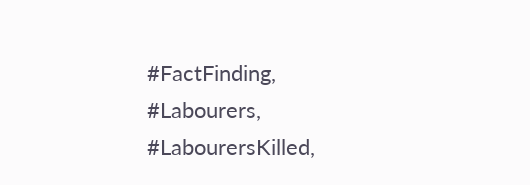#FactFinding, #Labourers, #LabourersKilled,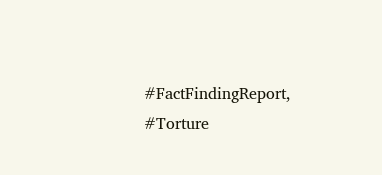#FactFindingReport, #Torture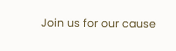Join us for our cause